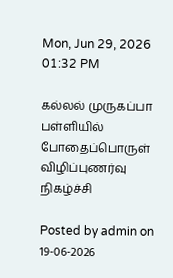Mon, Jun 29, 2026 01:32 PM

கல்லல் முருகப்பா பள்ளியில் போதைப்பொருள் விழிப்புணர்வு நிகழ்ச்சி

Posted by admin on 19-06-2026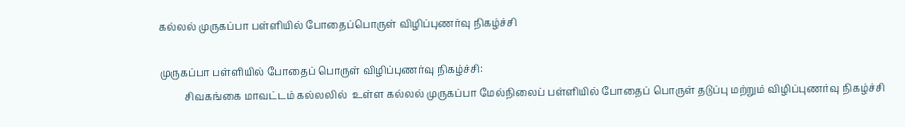கல்லல் முருகப்பா பள்ளியில் போதைப்பொருள் விழிப்புணர்வு நிகழ்ச்சி

முருகப்பா பள்ளியில் போதைப் பொருள் விழிப்புணர்வு நிகழ்ச்சி:
          சிவகங்கை மாவட்டம் கல்லலில்  உள்ள கல்லல் முருகப்பா மேல்நிலைப் பள்ளியில் போதைப் பொருள் தடுப்பு மற்றும் விழிப்புணர்வு நிகழ்ச்சி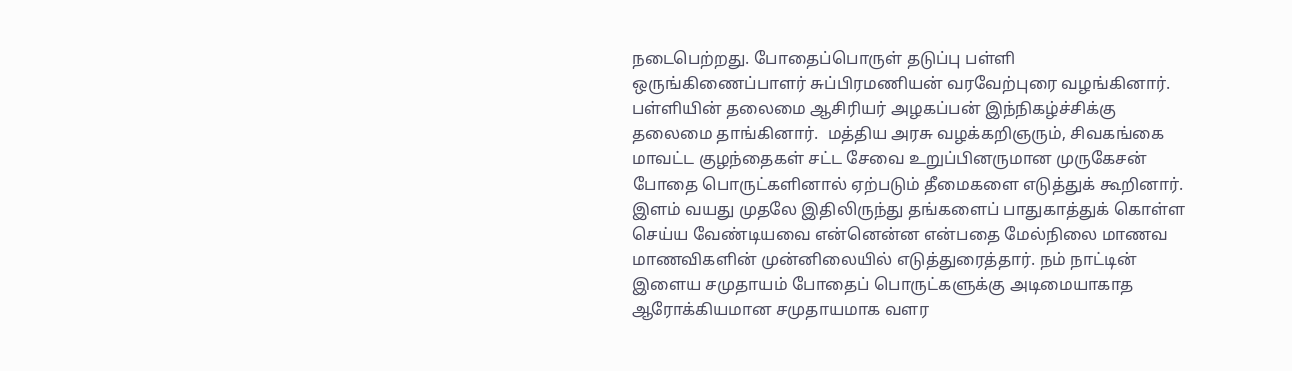நடைபெற்றது. போதைப்பொருள் தடுப்பு பள்ளி ஒருங்கிணைப்பாளர் சுப்பிரமணியன் வரவேற்புரை வழங்கினார்.  பள்ளியின் தலைமை ஆசிரியர் அழகப்பன் இந்நிகழ்ச்சிக்கு தலைமை தாங்கினார்.  மத்திய அரசு வழக்கறிஞரும், சிவகங்கை மாவட்ட குழந்தைகள் சட்ட சேவை உறுப்பினருமான முருகேசன் போதை பொருட்களினால் ஏற்படும் தீமைகளை எடுத்துக் கூறினார். இளம் வயது முதலே இதிலிருந்து தங்களைப் பாதுகாத்துக் கொள்ள செய்ய வேண்டியவை என்னென்ன என்பதை மேல்நிலை மாணவ மாணவிகளின் முன்னிலையில் எடுத்துரைத்தார். நம் நாட்டின் இளைய சமுதாயம் போதைப் பொருட்களுக்கு அடிமையாகாத ஆரோக்கியமான சமுதாயமாக வளர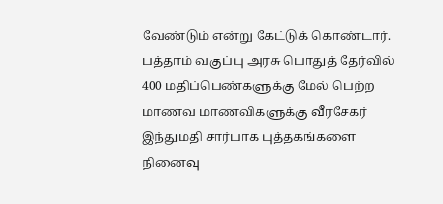வேண்டும் என்று கேட்டுக் கொண்டார். பத்தாம் வகுப்பு அரசு பொதுத் தேர்வில் 400 மதிப்பெண்களுக்கு மேல் பெற்ற மாணவ மாணவிகளுக்கு வீரசேகர் இந்துமதி சார்பாக புத்தகங்களை நினைவு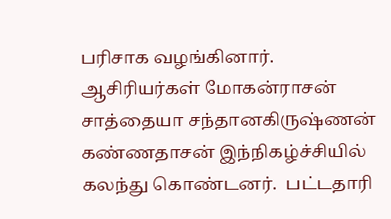பரிசாக வழங்கினார். ஆசிரியர்கள் மோகன்ராசன் சாத்தையா சந்தானகிருஷ்ணன் கண்ணதாசன் இந்நிகழ்ச்சியில் கலந்து கொண்டனர்.  பட்டதாரி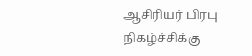ஆசிரியர் பிரபு நிகழ்ச்சிக்கு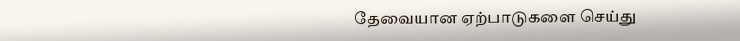தேவையான ஏற்பாடுகளை செய்து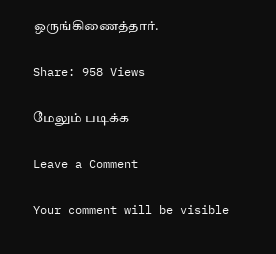ஒருங்கிணைத்தார்.

Share: 958 Views

மேலும் படிக்க

Leave a Comment

Your comment will be visible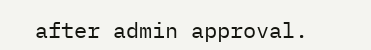after admin approval.